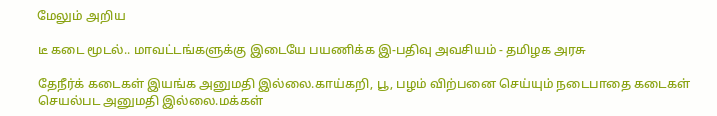மேலும் அறிய

டீ கடை மூடல்.. மாவட்டங்களுக்கு இடையே பயணிக்க இ-பதிவு அவசியம் - தமிழக அரசு

தேநீர்க் கடைகள் இயங்க அனுமதி இல்லை.காய்கறி, பூ, பழம் விற்பனை செய்யும் நடைபாதை கடைகள் செயல்பட அனுமதி இல்லை.மக்கள்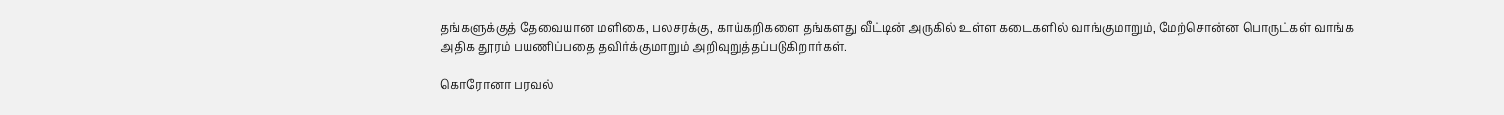தங்களுக்குத் தேவையான மளிகை, பலசரக்கு, காய்கறிகளை தங்களது வீட்டின் அருகில் உள்ள கடைகளில் வாங்குமாறும், மேற்சொன்ன பொருட்கள் வாங்க அதிக தூரம் பயணிப்பதை தவிர்க்குமாறும் அறிவுறுத்தப்படுகிறார்கள்.

கொரோனா பரவல்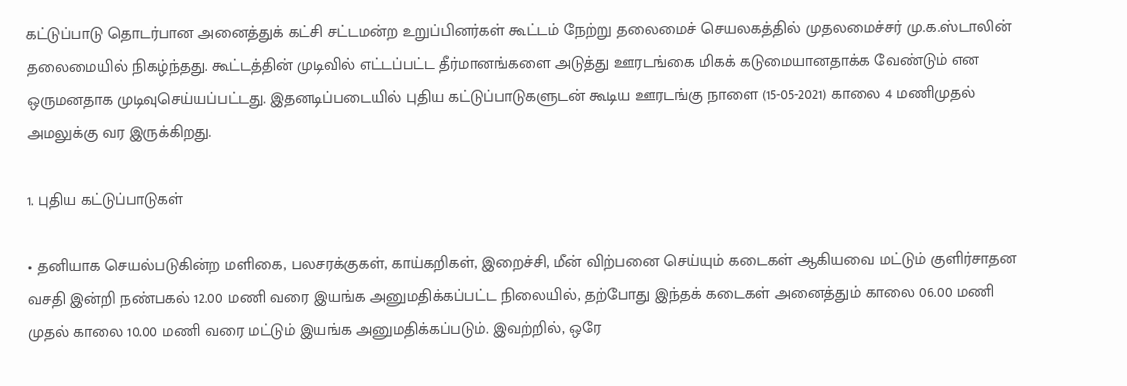கட்டுப்பாடு தொடர்பான அனைத்துக் கட்சி சட்டமன்ற உறுப்பினர்கள் கூட்டம் நேற்று தலைமைச் செயலகத்தில் முதலமைச்சர் மு.க.ஸ்டாலின் தலைமையில் நிகழ்ந்தது. கூட்டத்தின் முடிவில் எட்டப்பட்ட தீர்மானங்களை அடுத்து ஊரடங்கை மிகக் கடுமையானதாக்க வேண்டும் என ஒருமனதாக முடிவுசெய்யப்பட்டது. இதனடிப்படையில் புதிய கட்டுப்பாடுகளுடன் கூடிய ஊரடங்கு நாளை (15-05-2021) காலை 4 மணிமுதல் அமலுக்கு வர இருக்கிறது.

1. புதிய கட்டுப்பாடுகள்

• தனியாக செயல்படுகின்ற மளிகை, பலசரக்குகள், காய்கறிகள், இறைச்சி, மீன் விற்பனை செய்யும் கடைகள் ஆகியவை மட்டும் குளிர்சாதன வசதி இன்றி நண்பகல் 12.00 மணி வரை இயங்க அனுமதிக்கப்பட்ட நிலையில், தற்போது இந்தக் கடைகள் அனைத்தும் காலை 06.00 மணி முதல் காலை 10.00 மணி வரை மட்டும் இயங்க அனுமதிக்கப்படும். இவற்றில், ஒரே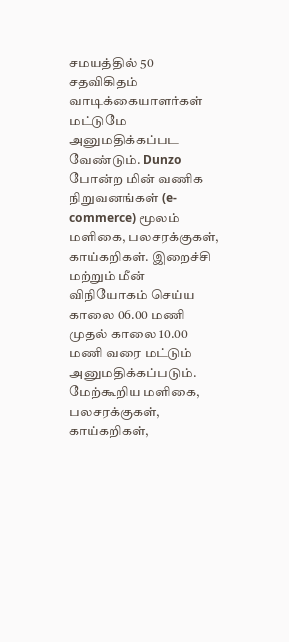சமயத்தில் 50 சதவிகிதம் வாடிக்கையாளர்கள் மட்டுமே அனுமதிக்கப்பட வேண்டும். Dunzo போன்ற மின் வணிக நிறுவனங்கள் (e-commerce) மூலம் மளிகை, பலசரக்குகள், காய்கறிகள். இறைச்சி மற்றும் மீன் விநியோகம் செய்ய காலை 06.00 மணி முதல் காலை 10.00 மணி வரை மட்டும் அனுமதிக்கப்படும். மேற்கூறிய மளிகை, பலசரக்குகள், காய்கறிகள்,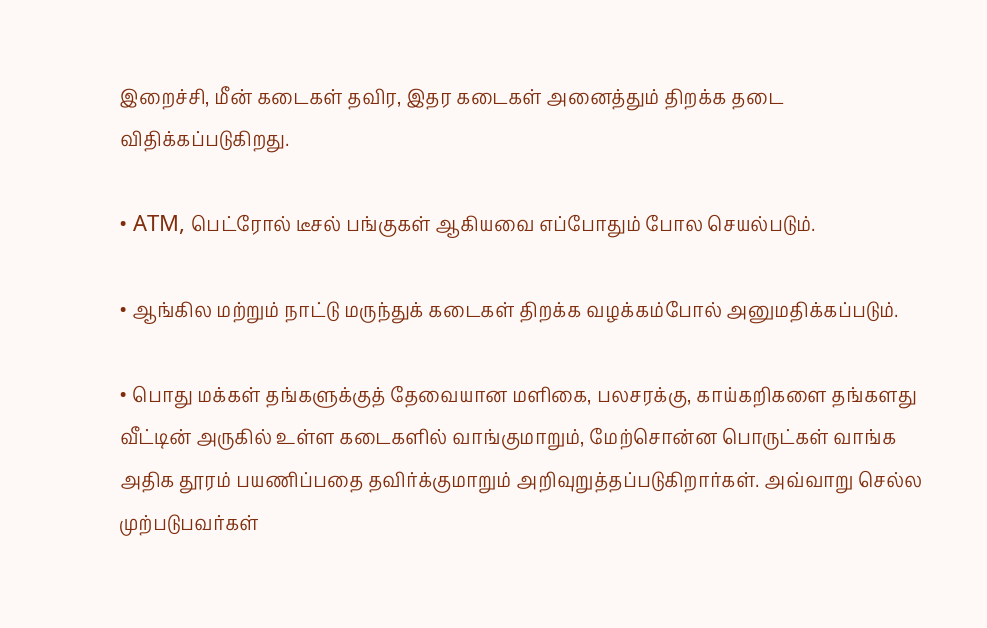இறைச்சி, மீன் கடைகள் தவிர, இதர கடைகள் அனைத்தும் திறக்க தடை விதிக்கப்படுகிறது.

• ATM, பெட்ரோல் டீசல் பங்குகள் ஆகியவை எப்போதும் போல செயல்படும்.

• ஆங்கில மற்றும் நாட்டு மருந்துக் கடைகள் திறக்க வழக்கம்போல் அனுமதிக்கப்படும்.

• பொது மக்கள் தங்களுக்குத் தேவையான மளிகை, பலசரக்கு, காய்கறிகளை தங்களது வீட்டின் அருகில் உள்ள கடைகளில் வாங்குமாறும், மேற்சொன்ன பொருட்கள் வாங்க அதிக தூரம் பயணிப்பதை தவிர்க்குமாறும் அறிவுறுத்தப்படுகிறார்கள். அவ்வாறு செல்ல முற்படுபவர்கள்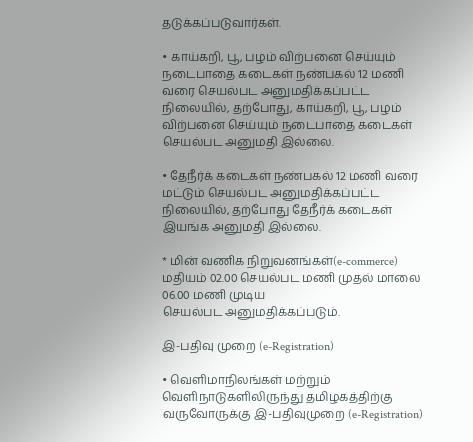தடுக்கப்படுவார்கள்.

• காய்கறி, பூ, பழம் விற்பனை செய்யும் நடைபாதை கடைகள் நண்பகல் 12 மணி வரை செயல்பட அனுமதிக்கப்பட்ட நிலையில், தற்போது, காய்கறி, பூ, பழம் விற்பனை செய்யும் நடைபாதை கடைகள் செயல்பட அனுமதி இல்லை.

• தேநீர்க் கடைகள் நண்பகல் 12 மணி வரை மட்டும் செயல்பட அனுமதிக்கப்பட்ட நிலையில், தற்போது தேநீர்க் கடைகள் இயங்க அனுமதி இல்லை.

* மின் வணிக நிறுவனங்கள்(e-commerce) மதியம் 02.00 செயல்பட மணி முதல் மாலை 06.00 மணி முடிய
செயல்பட அனுமதிக்கப்படும்.

இ-பதிவு முறை (e-Registration)

• வெளிமாநிலங்கள் மற்றும் வெளிநாடுகளிலிருந்து தமிழகத்திற்கு வருவோருக்கு இ-பதிவுமுறை (e-Registration)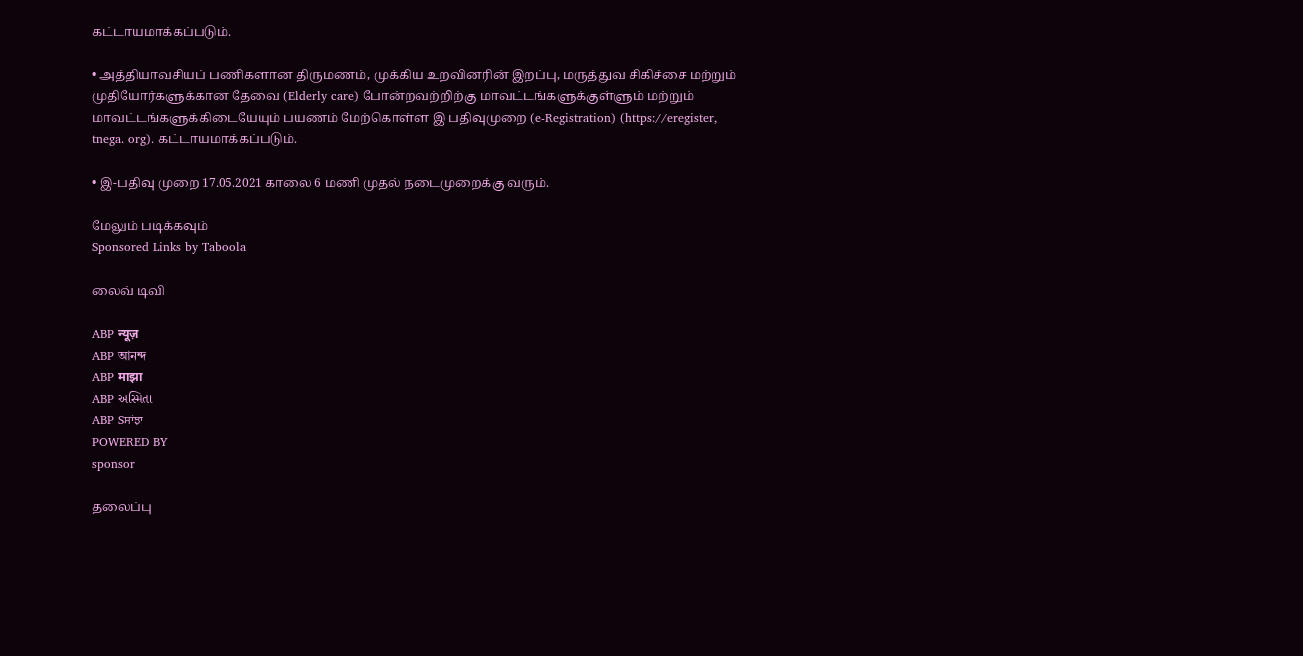கட்டாயமாக்கப்படும்.

• அத்தியாவசியப் பணிகளான திருமணம், முக்கிய உறவினரின் இறப்பு, மருத்துவ சிகிச்சை மற்றும் முதியோர்களுக்கான தேவை (Elderly care) போன்றவற்றிற்கு மாவட்டங்களுக்குள்ளும் மற்றும் மாவட்டங்களுக்கிடையேயும் பயணம் மேற்கொள்ள இ பதிவுமுறை (e-Registration) (https://eregister, tnega. org). கட்டாயமாக்கப்படும்.

• இ-பதிவு முறை 17.05.2021 காலை 6 மணி முதல் நடைமுறைக்கு வரும்.

மேலும் படிக்கவும்
Sponsored Links by Taboola

லைவ் டிவி

ABP न्यूज़
ABP আনন্দ
ABP माझा
ABP અસ્મિતા
ABP Sਸਾਂਝਾ
POWERED BY
sponsor

தலைப்பு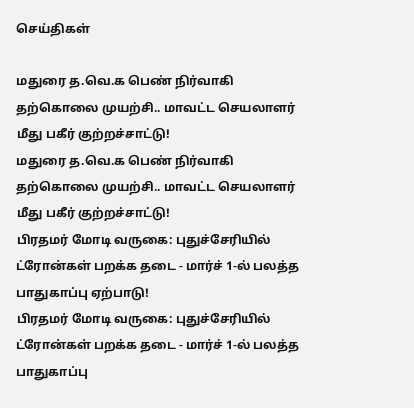செய்திகள்

மதுரை த.வெ.க பெண் நிர்வாகி தற்கொலை முயற்சி.. மாவட்ட செயலாளர் மீது பகீர் குற்றச்சாட்டு!
மதுரை த.வெ.க பெண் நிர்வாகி தற்கொலை முயற்சி.. மாவட்ட செயலாளர் மீது பகீர் குற்றச்சாட்டு!
பிரதமர் மோடி வருகை: புதுச்சேரியில் ட்ரோன்கள் பறக்க தடை - மார்ச் 1-ல் பலத்த பாதுகாப்பு ஏற்பாடு!
பிரதமர் மோடி வருகை: புதுச்சேரியில் ட்ரோன்கள் பறக்க தடை - மார்ச் 1-ல் பலத்த பாதுகாப்பு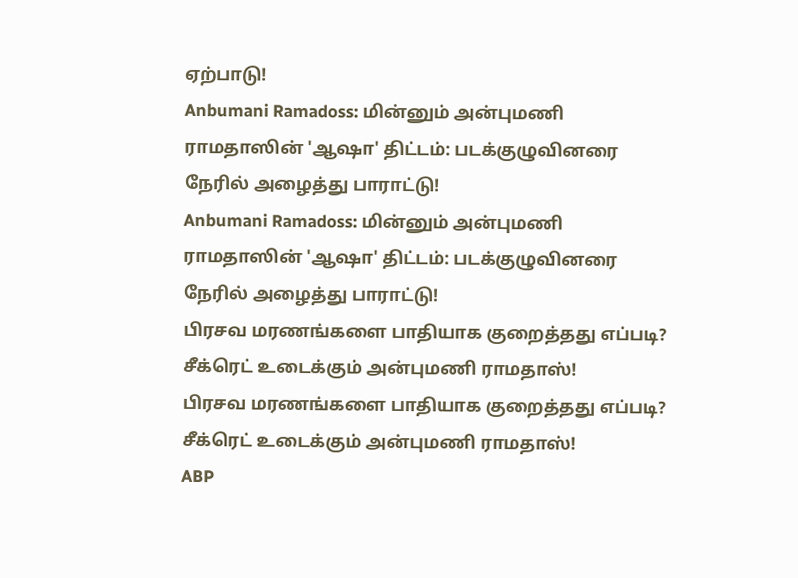ஏற்பாடு!
Anbumani Ramadoss: மின்னும் அன்புமணி ராமதாஸின் 'ஆஷா' திட்டம்: படக்குழுவினரை நேரில் அழைத்து பாராட்டு!
Anbumani Ramadoss: மின்னும் அன்புமணி ராமதாஸின் 'ஆஷா' திட்டம்: படக்குழுவினரை நேரில் அழைத்து பாராட்டு!
பிரசவ மரணங்களை பாதியாக குறைத்தது எப்படி? சீக்ரெட் உடைக்கும் அன்புமணி ராமதாஸ்!
பிரசவ மரணங்களை பாதியாக குறைத்தது எப்படி? சீக்ரெட் உடைக்கும் அன்புமணி ராமதாஸ்!
ABP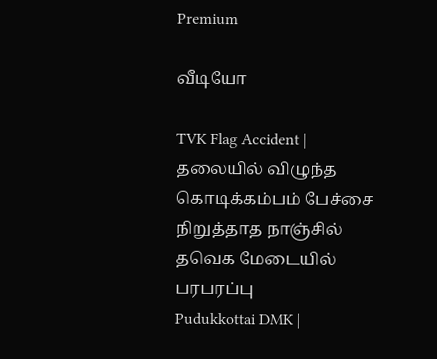Premium

வீடியோ

TVK Flag Accident | தலையில் விழுந்த கொடிக்கம்பம் பேச்சை நிறுத்தாத நாஞ்சில் தவெக மேடையில் பரபரப்பு
Pudukkottai DMK |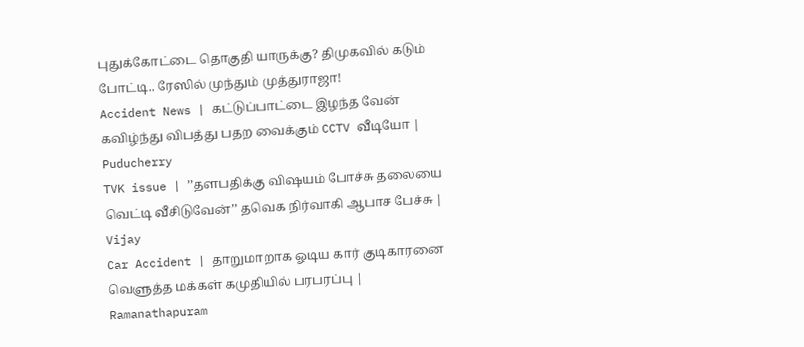புதுக்கோட்டை தொகுதி யாருக்கு? திமுகவில் கடும் போட்டி.. ரேஸில் முந்தும் முத்துராஜா!
Accident News | கட்டுப்பாட்டை இழந்த வேன் கவிழ்ந்து விபத்து பதற வைக்கும் CCTV வீடியோ | Puducherry
TVK issue | ’’தளபதிக்கு விஷயம் போச்சு தலையை வெட்டி வீசிடுவேன்’’ தவெக நிர்வாகி ஆபாச பேச்சு | Vijay
Car Accident | தாறுமாறாக ஓடிய கார் குடிகாரனை வெளுத்த மக்கள் கமுதியில் பரபரப்பு | Ramanathapuram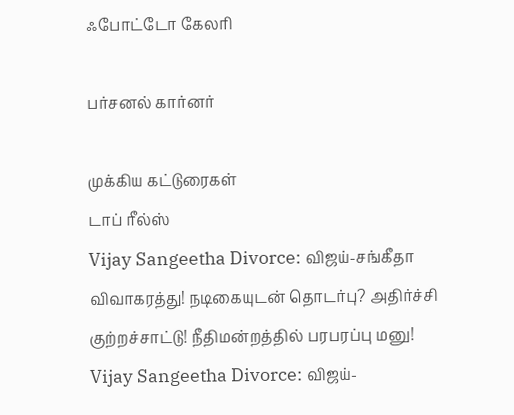ஃபோட்டோ கேலரி

பர்சனல் கார்னர்

முக்கிய கட்டுரைகள்
டாப் ரீல்ஸ்
Vijay Sangeetha Divorce: விஜய்-சங்கீதா விவாகரத்து! நடிகையுடன் தொடர்பு? அதிர்ச்சி குற்றச்சாட்டு! நீதிமன்றத்தில் பரபரப்பு மனு!
Vijay Sangeetha Divorce: விஜய்-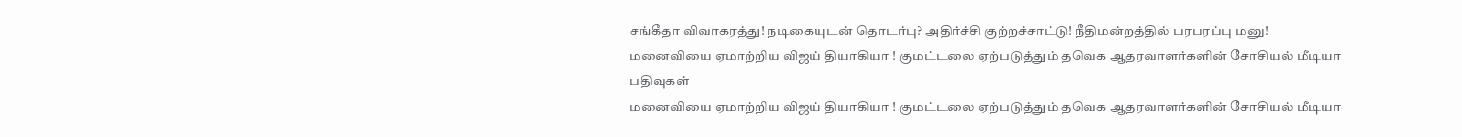சங்கீதா விவாகரத்து! நடிகையுடன் தொடர்பு? அதிர்ச்சி குற்றச்சாட்டு! நீதிமன்றத்தில் பரபரப்பு மனு!
மனைவியை ஏமாற்றிய விஜய் தியாகியா ! குமட்டலை ஏற்படுத்தும் தவெக ஆதரவாளர்களின் சோசியல் மீடியா பதிவுகள்
மனைவியை ஏமாற்றிய விஜய் தியாகியா ! குமட்டலை ஏற்படுத்தும் தவெக ஆதரவாளர்களின் சோசியல் மீடியா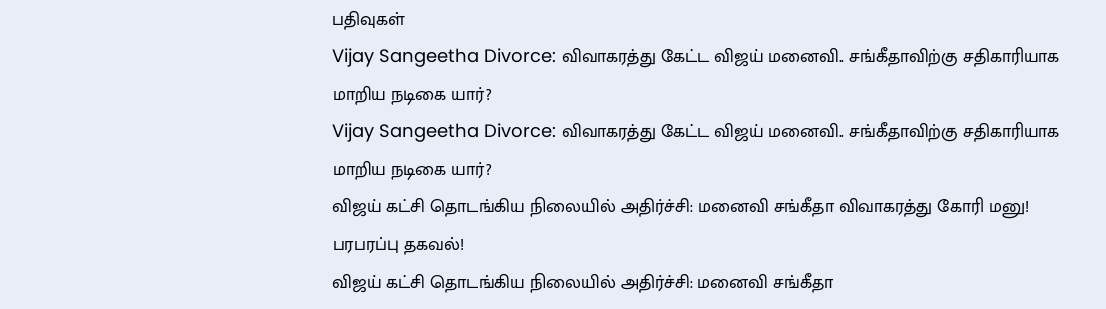பதிவுகள்
Vijay Sangeetha Divorce: விவாகரத்து கேட்ட விஜய் மனைவி.. சங்கீதாவிற்கு சதிகாரியாக மாறிய நடிகை யார்?
Vijay Sangeetha Divorce: விவாகரத்து கேட்ட விஜய் மனைவி.. சங்கீதாவிற்கு சதிகாரியாக மாறிய நடிகை யார்?
விஜய் கட்சி தொடங்கிய நிலையில் அதிர்ச்சி: மனைவி சங்கீதா விவாகரத்து கோரி மனு! பரபரப்பு தகவல்!
விஜய் கட்சி தொடங்கிய நிலையில் அதிர்ச்சி: மனைவி சங்கீதா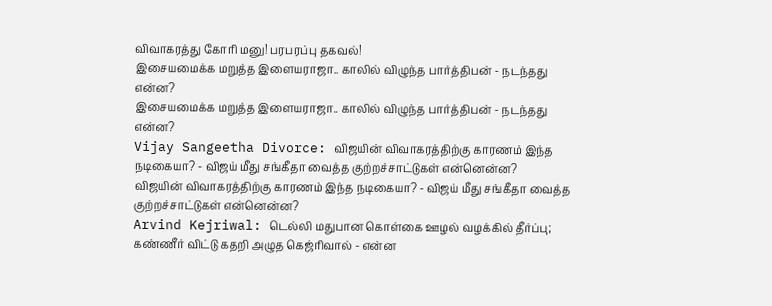விவாகரத்து கோரி மனு! பரபரப்பு தகவல்!
இசையமைக்க மறுத்த இளையராஜா.. காலில் விழுந்த பார்த்திபன் - நடந்தது என்ன?
இசையமைக்க மறுத்த இளையராஜா.. காலில் விழுந்த பார்த்திபன் - நடந்தது என்ன?
Vijay Sangeetha Divorce: விஜயின் விவாகரத்திற்கு காரணம் இந்த நடிகையா? - விஜய் மீது சங்கீதா வைத்த குற்றச்சாட்டுகள் என்னென்ன?
விஜயின் விவாகரத்திற்கு காரணம் இந்த நடிகையா? - விஜய் மீது சங்கீதா வைத்த குற்றச்சாட்டுகள் என்னென்ன?
Arvind Kejriwal: டெல்லி மதுபான கொள்கை ஊழல் வழக்கில் தீர்ப்பு; கண்ணீர் விட்டு கதறி அழுத கெஜ்ரிவால் - என்ன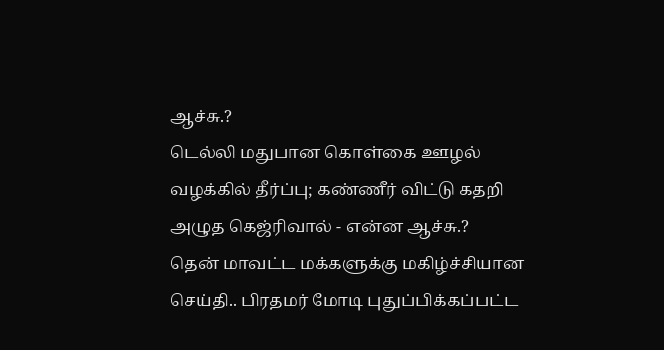ஆச்சு.?
டெல்லி மதுபான கொள்கை ஊழல் வழக்கில் தீர்ப்பு; கண்ணீர் விட்டு கதறி அழுத கெஜ்ரிவால் - என்ன ஆச்சு.?
தென் மாவட்ட மக்களுக்கு மகிழ்ச்சியான செய்தி.. பிரதமர் மோடி புதுப்பிக்கப்பட்ட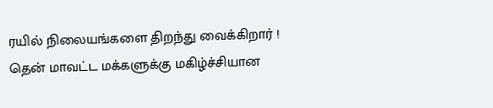ரயில் நிலையங்களை திறந்து வைக்கிறார் !
தென் மாவட்ட மக்களுக்கு மகிழ்ச்சியான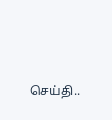செய்தி..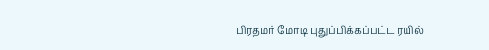பிரதமர் மோடி புதுப்பிக்கப்பட்ட ரயில்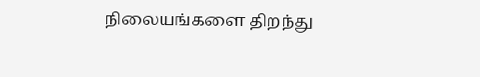நிலையங்களை திறந்து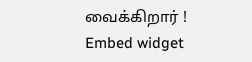வைக்கிறார் !
Embed widget